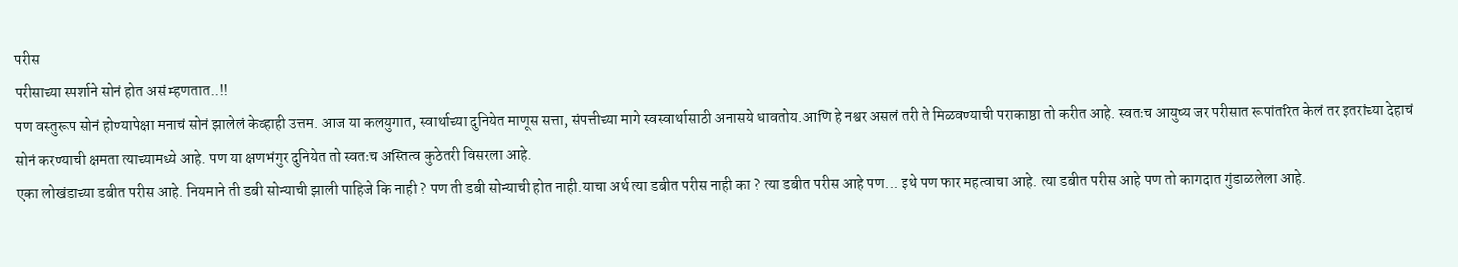परीस
परीसाच्या स्पर्शाने सोनं होत असं म्हणतात..!!
पण वस्तुरूप सोनं होण्यापेक्षा मनाचं सोनं झालेलं केव्हाही उत्तम. आज या कलयुगात, स्वार्थाच्या दुनियेत माणूस सत्ता, संपत्तीच्या मागे स्वस्वार्थासाठी अनासये धावतोय.आणि हे नश्वर असलं तरी ते मिळवण्याची पराकाष्ठा तो करीत आहे. स्वतःच आयुष्य जर परीसात रूपांतरित केलं तर इतरांच्या देहाचं सोनं करण्याची क्षमता त्याच्यामध्ये आहे. पण या क्षणभंगुर दुनियेत तो स्वतःच अस्तित्व कुठेतरी विसरला आहे.
एका लोखंडाच्या डबीत परीस आहे. नियमाने ती डबी सोन्याची झाली पाहिजे कि नाही ? पण ती डबी सोन्याची होत नाही.याचा अर्थ त्या डबीत परीस नाही का ? त्या डबीत परीस आहे पण... इथे पण फार महत्वाचा आहे. त्या डबीत परीस आहे पण तो कागदात गुंडाळलेला आहे.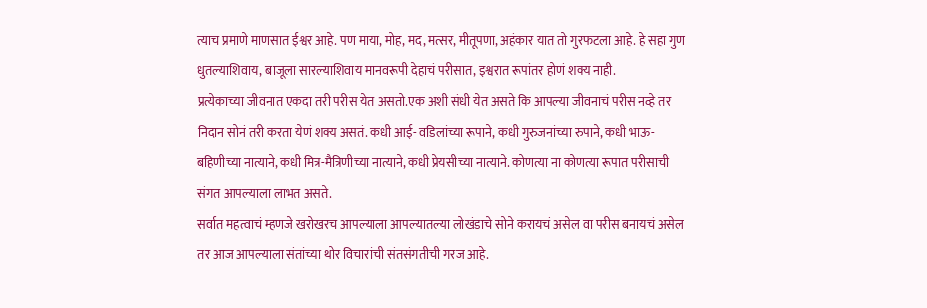त्याच प्रमाणे माणसात ईश्वर आहे. पण माया, मोह, मद, मत्सर, मीतूपणा, अहंकार यात तो गुरफटला आहे. हे सहा गुण धुतल्याशिवाय, बाजूला सारल्याशिवाय मानवरूपी देहाचं परीसात, इश्वरात रूपांतर होणं शक्य नाही.
प्रत्येकाच्या जीवनात एकदा तरी परीस येत असतो.एक अशी संधी येत असते कि आपल्या जीवनाचं परीस नव्हे तर निदान सोनं तरी करता येणं शक्य असतं. कधी आई- वडिलांच्या रूपाने, कधी गुरुजनांच्या रुपाने, कधी भाऊ-बहिणीच्या नात्याने, कधी मित्र-मैत्रिणीच्या नात्याने, कधी प्रेयसीच्या नात्याने. कोणत्या ना कोणत्या रूपात परीसाची संगत आपल्याला लाभत असते.
सर्वात महत्वाचं म्हणजे खरोखरच आपल्याला आपल्यातल्या लोखंडाचे सोने करायचं असेल वा परीस बनायचं असेल तर आज आपल्याला संतांच्या थोर विचारांची संतसंगतीची गरज आहे.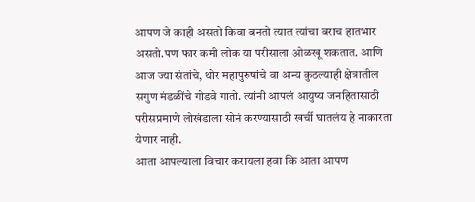आपण जे काही असतो किवा बनतो त्यात त्यांचा बराच हातभार असतो.पण फार कमी लोक या परीसाला ओळखू शकतात. आणि आज ज्या संतांचे, थोर महापुरुषांचे वा अन्य कुठल्याही क्षेत्रातील सगुण मंडळींचे गोडवे गातो. त्यांनी आपलं आयुष्य जनहितासाठी परीसप्रमाणे लोखंडाला सोनं करण्यासाठी खर्ची घातलंय हे नाकारता येणार नाही.
आता आपल्याला विचार करायला हवा कि आता आपण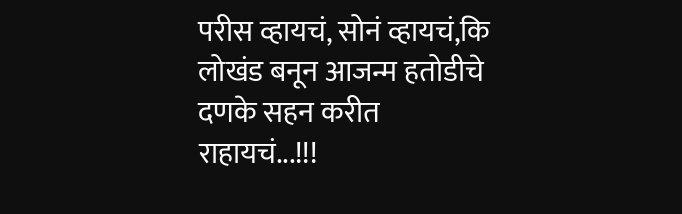परीस व्हायचं, सोनं व्हायचं,कि लोखंड बनून आजन्म हतोडीचे दणके सहन करीत राहायचं...!!!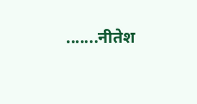.......नीतेश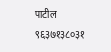पाटील
९६३७१३८०३१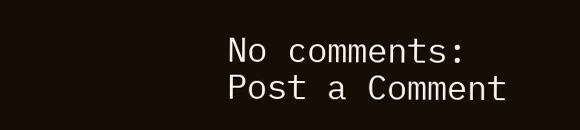No comments:
Post a Comment